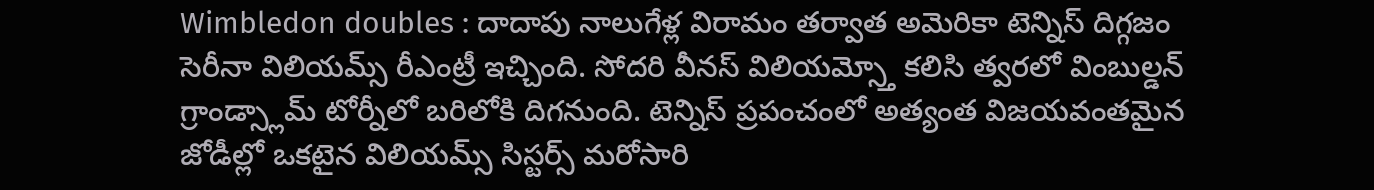Wimbledon doubles : దాదాపు నాలుగేళ్ల విరామం తర్వాత అమెరికా టెన్నిస్ దిగ్గజం సెరీనా విలియమ్స్ రీఎంట్రీ ఇచ్చింది. సోదరి వీనస్ విలియమ్స్తో కలిసి త్వరలో వింబుల్డన్ గ్రాండ్స్లామ్ టోర్నీలో బరిలోకి దిగనుంది. టెన్నిస్ ప్రపంచంలో అత్యంత విజయవంతమైన జోడీల్లో ఒకటైన విలియమ్స్ సిస్టర్స్ మరోసారి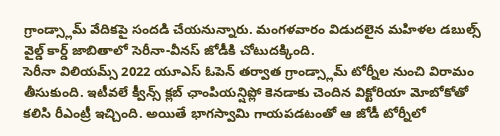గ్రాండ్స్లామ్ వేదికపై సందడి చేయనున్నారు. మంగళవారం విడుదలైన మహిళల డబుల్స్ వైల్డ్ కార్డ్ జాబితాలో సెరీనా-వీనస్ జోడీకి చోటుదక్కింది.
సెరీనా విలియమ్స్ 2022 యూఎస్ ఓపెన్ తర్వాత గ్రాండ్స్లామ్ టోర్నీల నుంచి విరామం తీసుకుంది. ఇటీవలే క్వీన్స్ క్లబ్ ఛాంపియన్షిప్లో కెనడాకు చెందిన విక్టోరియా మోబోకోతో కలిసి రీఎంట్రీ ఇచ్చింది. అయితే భాగస్వామి గాయపడటంతో ఆ జోడీ టోర్నీలో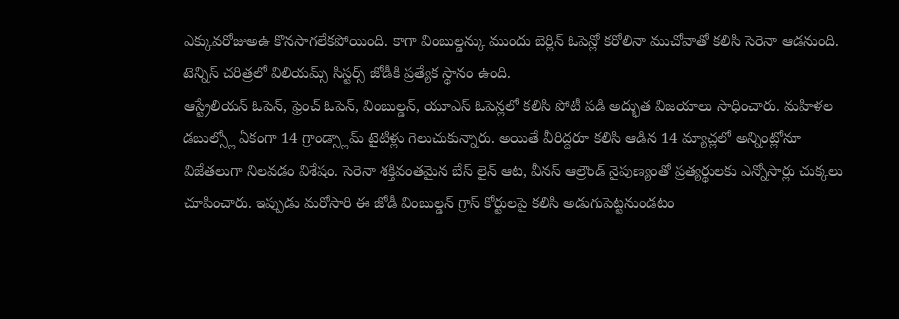ఎక్కువరోజుఅఉ కొనసాగలేకపోయింది. కాగా వింబుల్డన్కు ముందు బెర్లిన్ ఓపెన్లో కరోలినా ముచోవాతో కలిసి సెరెనా ఆడనుంది. టెన్నిస్ చరిత్రలో విలియమ్స్ సిస్టర్స్ జోడీకి ప్రత్యేక స్థానం ఉంది.
ఆస్ట్రేలియన్ ఓపెన్, ఫ్రెంచ్ ఓపెన్, వింబుల్డన్, యూఎస్ ఓపెన్లలో కలిసి పోటీ పడి అద్భుత విజయాలు సాధించారు. మహిళల డబుల్స్లో ఏకంగా 14 గ్రాండ్స్లామ్ టైటిళ్లు గెలుచుకున్నారు. అయితే వీరిద్దరూ కలిసి ఆడిన 14 మ్యాచ్లలో అన్నింట్లోనూ విజేతలుగా నిలవడం విశేషం. సెరెనా శక్తివంతమైన బేస్ లైన్ ఆట, వీనస్ ఆల్రౌండ్ నైపుణ్యంతో ప్రత్యర్థులకు ఎన్నోసార్లు చుక్కలు చూపించారు. ఇప్పుడు మరోసారి ఈ జోడీ వింబుల్డన్ గ్రాస్ కోర్టులపై కలిసి అడుగుపెట్టనుండటం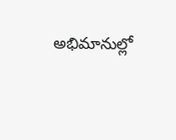అభిమానుల్లో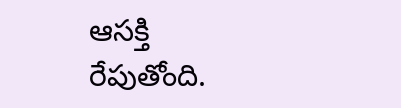ఆసక్తి రేపుతోంది.